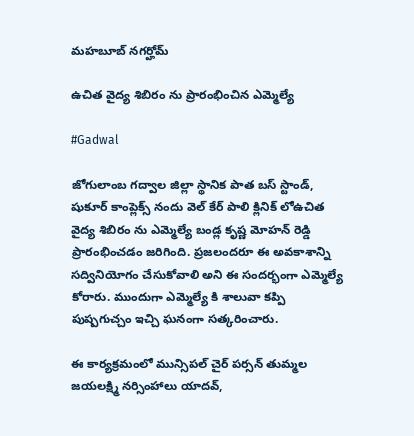మహబూబ్ నగర్హోమ్

ఉచిత వైద్య శిబిరం ను ప్రారంభించిన ఎమ్మెల్యే

#Gadwal

జోగులాంబ గద్వాల జిల్లా స్థానిక పాత బస్ స్టాండ్, షుకూర్ కాంప్లెక్స్ నందు వెల్ కేర్ పాలి క్లినిక్ లోఉచిత వైద్య శిబిరం ను ఎమ్మెల్యే బండ్ల కృష్ణ మోహన్ రెడ్డి ప్రారంభించడం జరిగింది. ప్రజలందరూ ఈ అవకాశాన్ని సద్వినియోగం చేసుకోవాలి అని ఈ సందర్భంగా ఎమ్మెల్యే కోరారు. ముందుగా ఎమ్మెల్యే కి శాలువా కప్పి పుష్పగుచ్చం ఇచ్చి ఘనంగా సత్కరించారు.

ఈ కార్యక్రమంలో మున్సిపల్ చైర్ పర్సన్ తుమ్మల జయలక్ష్మి నర్సింహాలు యాదవ్,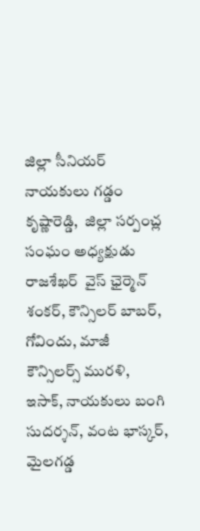జిల్లా సీనియర్ నాయకులు గడ్డం కృష్ణారెడ్డి,  జిల్లా సర్పంచ్ల సంఘం అధ్యక్షుడు  రాజశేఖర్  వైస్ ఛైర్మెన్ శంకర్, కౌన్సిలర్ బాబర్, గోవిందు, మాజీ కౌన్సిలర్స్ మురళి, ఇసాక్, నాయకులు బంగి సుదర్శన్, వంట భాస్కర్, మైలగడ్డ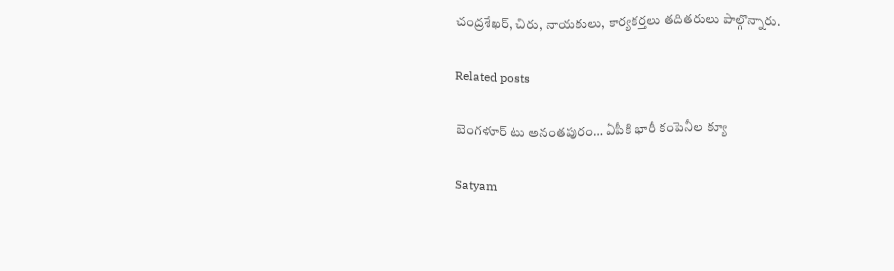చంద్రశేఖర్, చిరు, నాయకులు, కార్యకర్తలు తదితరులు పాల్గొన్నారు.

Related posts

బెంగళూర్‌ టు అనంతపురం… ఏపీకి భారీ కంపెనీల క్యూ

Satyam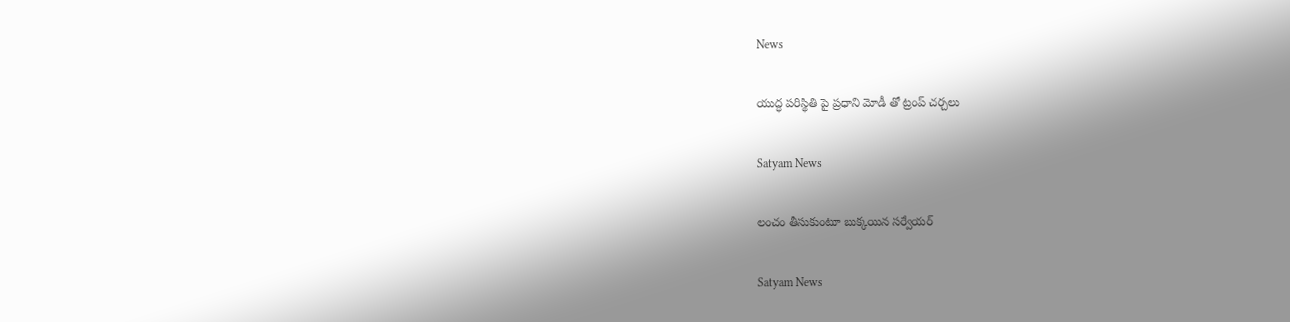News

యుద్ధ పరిస్థితి పై ప్రధాని మోడీ తో ట్రంప్ చర్చలు

Satyam News

లంచం తీసుకుంటూ బుక్కయిన సర్వేయర్

Satyam News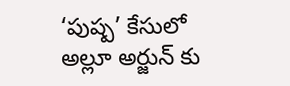‘పుష్ప’ కేసులో అల్లూ అర్జున్ కు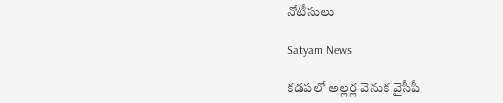నోటీసులు

Satyam News

కడపలో అల్లర్ల వెనుక వైసీపీ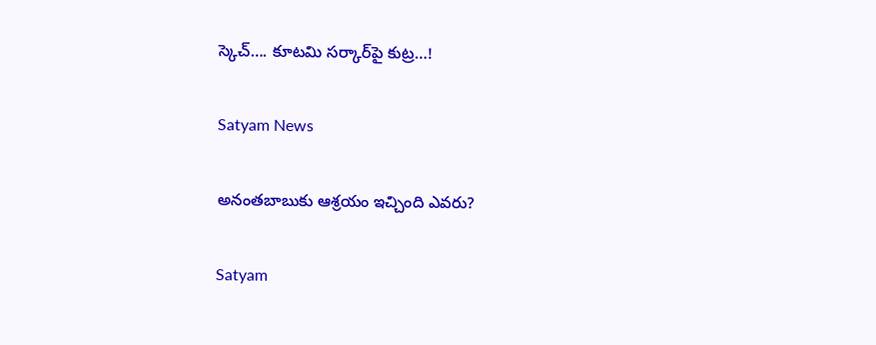స్కెచ్…. కూటమి సర్కార్‌పై కుట్ర…!

Satyam News

అనంతబాబుకు ఆశ్రయం ఇచ్చింది ఎవరు?

Satyam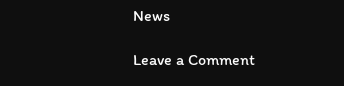News

Leave a Comment